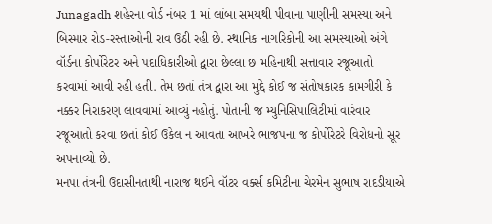Junagadh શહેરના વોર્ડ નંબર 1 માં લાંબા સમયથી પીવાના પાણીની સમસ્યા અને બિસ્માર રોડ-રસ્તાઓની રાવ ઉઠી રહી છે. સ્થાનિક નાગરિકોની આ સમસ્યાઓ અંગે વૉર્ડના કોર્પોરેટર અને પદાધિકારીઓ દ્વારા છેલ્લા છ મહિનાથી સત્તાવાર રજૂઆતો કરવામાં આવી રહી હતી. તેમ છતાં તંત્ર દ્વારા આ મુદ્દે કોઈ જ સંતોષકારક કામગીરી કે નક્કર નિરાકરણ લાવવામાં આવ્યું નહોતું. પોતાની જ મ્યુનિસિપાલિટીમાં વારંવાર રજૂઆતો કરવા છતાં કોઈ ઉકેલ ન આવતા આખરે ભાજપના જ કોર્પોરેટરે વિરોધનો સૂર અપનાવ્યો છે.
મનપા તંત્રની ઉદાસીનતાથી નારાજ થઈને વૉટર વર્ક્સ કમિટીના ચેરમેન સુભાષ રાદડીયાએ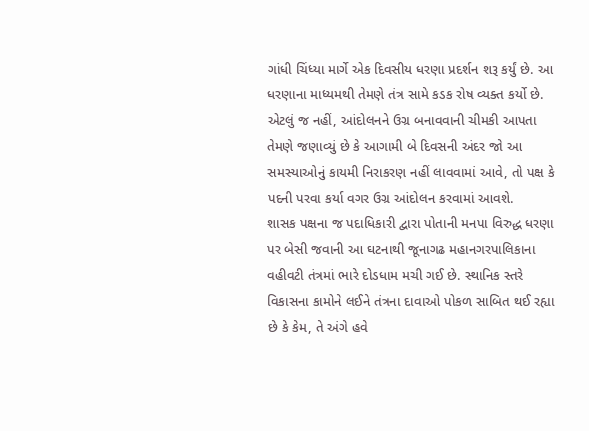ગાંધી ચિંધ્યા માર્ગે એક દિવસીય ધરણા પ્રદર્શન શરૂ કર્યું છે. આ ધરણાના માધ્યમથી તેમણે તંત્ર સામે કડક રોષ વ્યક્ત કર્યો છે. એટલું જ નહીં, આંદોલનને ઉગ્ર બનાવવાની ચીમકી આપતા તેમણે જણાવ્યું છે કે આગામી બે દિવસની અંદર જો આ સમસ્યાઓનું કાયમી નિરાકરણ નહીં લાવવામાં આવે, તો પક્ષ કે પદની પરવા કર્યા વગર ઉગ્ર આંદોલન કરવામાં આવશે.
શાસક પક્ષના જ પદાધિકારી દ્વારા પોતાની મનપા વિરુદ્ધ ધરણા પર બેસી જવાની આ ઘટનાથી જૂનાગઢ મહાનગરપાલિકાના વહીવટી તંત્રમાં ભારે દોડધામ મચી ગઈ છે. સ્થાનિક સ્તરે વિકાસના કામોને લઈને તંત્રના દાવાઓ પોકળ સાબિત થઈ રહ્યા છે કે કેમ, તે અંગે હવે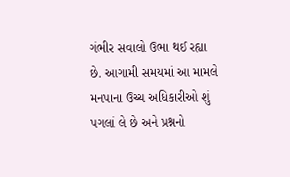ગંભીર સવાલો ઉભા થઈ રહ્યા છે. આગામી સમયમાં આ મામલે મનપાના ઉચ્ચ અધિકારીઓ શું પગલાં લે છે અને પ્રશ્નનો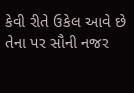કેવી રીતે ઉકેલ આવે છે તેના પર સૌની નજર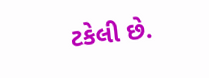ટકેલી છે.